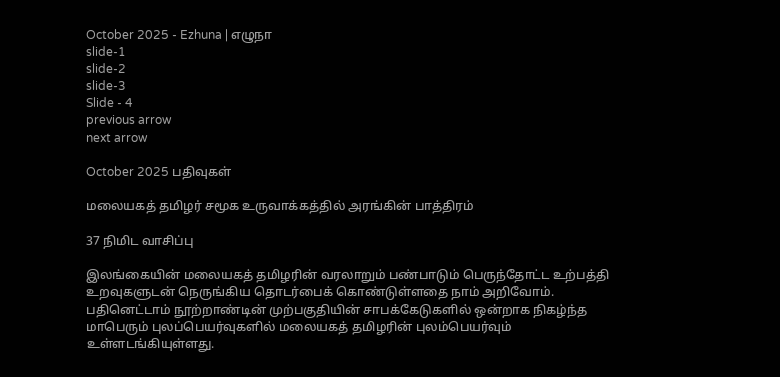October 2025 - Ezhuna | எழுநா
slide-1
slide-2
slide-3
Slide - 4
previous arrow
next arrow

October 2025 பதிவுகள்

மலையகத் தமிழர் சமூக உருவாக்கத்தில் அரங்கின் பாத்திரம்

37 நிமிட வாசிப்பு

இலங்கையின் மலையகத் தமிழரின் வரலாறும் பண்பாடும் பெருந்தோட்ட உற்பத்தி உறவுகளுடன் நெருங்கிய தொடர்பைக் கொண்டுள்ளதை நாம் அறிவோம். பதினெட்டாம் நூற்றாண்டின் முற்பகுதியின் சாபக்கேடுகளில் ஒன்றாக நிகழ்ந்த மாபெரும் புலப்பெயர்வுகளில் மலையகத் தமிழரின் புலம்பெயர்வும் உள்ளடங்கியுள்ளது.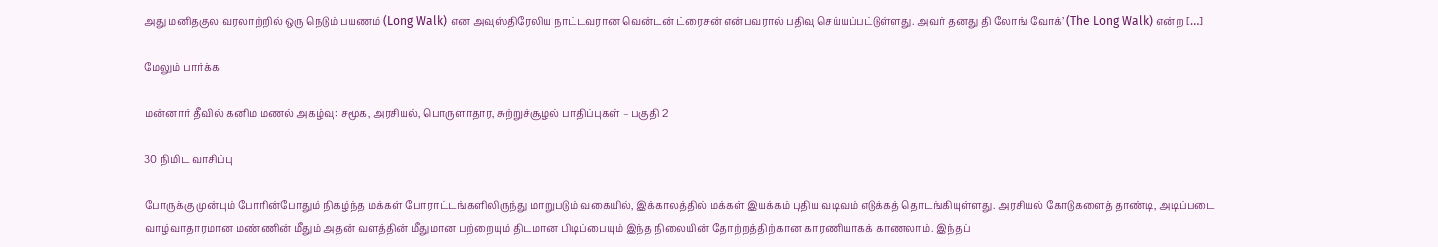அது மனிதகுல வரலாற்றில் ஒரு நெடும் பயணம் (Long Walk) என அவுஸ்திரேலிய நாட்டவரான வென்டன் ட்ரைசன் என்பவரால் பதிவு செய்யப்பட்டுள்ளது. அவர் தனது தி லோங் வோக்’ (The Long Walk) என்ற […]

மேலும் பார்க்க

மன்னார் தீவில் கனிம மணல் அகழ்வு: சமூக, அரசியல், பொருளாதார, சுற்றுச்சூழல் பாதிப்புகள் – பகுதி 2

30 நிமிட வாசிப்பு

போருக்கு முன்பும் போரின்போதும் நிகழ்ந்த மக்கள் போராட்டங்களிலிருந்து மாறுபடும் வகையில், இக்காலத்தில் மக்கள் இயக்கம் புதிய வடிவம் எடுக்கத் தொடங்கியுள்ளது. அரசியல் கோடுகளைத் தாண்டி, அடிப்படை வாழ்வாதாரமான மண்ணின் மீதும் அதன் வளத்தின் மீதுமான பற்றையும் திடமான பிடிப்பையும் இந்த நிலையின் தோற்றத்திற்கான காரணியாகக் காணலாம். இந்தப்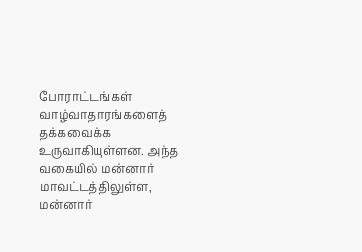போராட்டங்கள் வாழ்வாதாரங்களைத் தக்கவைக்க உருவாகியுள்ளன. அந்த வகையில் மன்னார் மாவட்டத்திலுள்ள, மன்னார்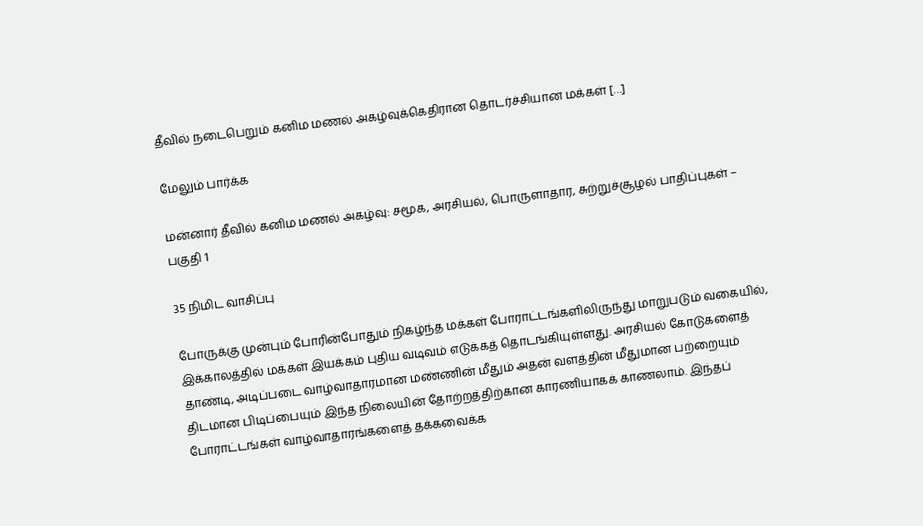தீவில் நடைபெறும் கனிம மணல் அகழ்வுக்கெதிரான தொடர்ச்சியான மக்கள் […]

மேலும் பார்க்க

மன்னார் தீவில் கனிம மணல் அகழ்வு: சமூக, அரசியல், பொருளாதார, சுற்றுச்சூழல் பாதிப்புகள் – பகுதி 1

35 நிமிட வாசிப்பு

போருக்கு முன்பும் போரின்போதும் நிகழ்ந்த மக்கள் போராட்டங்களிலிருந்து மாறுபடும் வகையில், இக்காலத்தில் மக்கள் இயக்கம் புதிய வடிவம் எடுக்கத் தொடங்கியுள்ளது. அரசியல் கோடுகளைத் தாண்டி, அடிப்படை வாழ்வாதாரமான மண்ணின் மீதும் அதன் வளத்தின் மீதுமான பற்றையும் திடமான பிடிப்பையும் இந்த நிலையின் தோற்றத்திற்கான காரணியாகக் காணலாம். இந்தப் போராட்டங்கள் வாழ்வாதாரங்களைத் தக்கவைக்க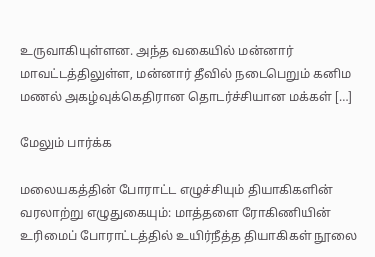உருவாகியுள்ளன. அந்த வகையில் மன்னார் மாவட்டத்திலுள்ள, மன்னார் தீவில் நடைபெறும் கனிம மணல் அகழ்வுக்கெதிரான தொடர்ச்சியான மக்கள் […]

மேலும் பார்க்க

மலையகத்தின் போராட்ட எழுச்சியும் தியாகிகளின் வரலாற்று எழுதுகையும்: மாத்தளை ரோகிணியின் உரிமைப் போராட்டத்தில் உயிர்நீத்த தியாகிகள் நூலை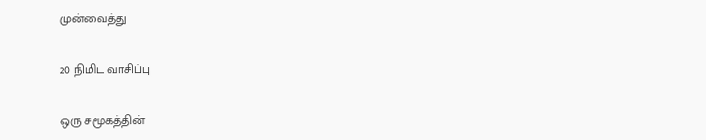முன்வைத்து

20 நிமிட வாசிப்பு

ஒரு சமூகத்தின்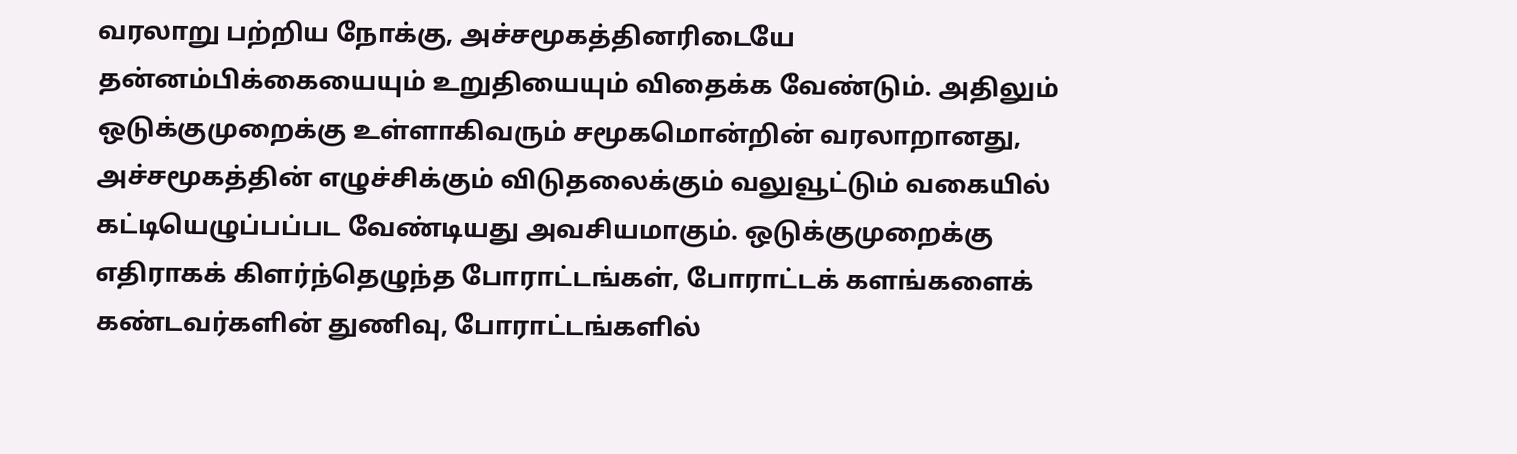வரலாறு பற்றிய நோக்கு, அச்சமூகத்தினரிடையே தன்னம்பிக்கையையும் உறுதியையும் விதைக்க வேண்டும். அதிலும் ஒடுக்குமுறைக்கு உள்ளாகிவரும் சமூகமொன்றின் வரலாறானது, அச்சமூகத்தின் எழுச்சிக்கும் விடுதலைக்கும் வலுவூட்டும் வகையில் கட்டியெழுப்பப்பட வேண்டியது அவசியமாகும். ஒடுக்குமுறைக்கு எதிராகக் கிளர்ந்தெழுந்த போராட்டங்கள், போராட்டக் களங்களைக் கண்டவர்களின் துணிவு, போராட்டங்களில்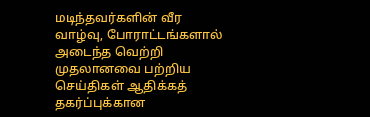மடிந்தவர்களின் வீர வாழ்வு, போராட்டங்களால் அடைந்த வெற்றி முதலானவை பற்றிய செய்திகள் ஆதிக்கத் தகர்ப்புக்கான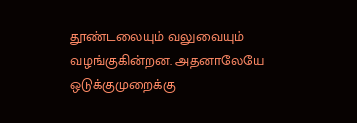தூண்டலையும் வலுவையும் வழங்குகின்றன. அதனாலேயே ஒடுக்குமுறைக்கு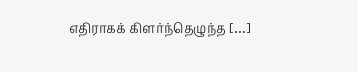எதிராகக் கிளர்ந்தெழுந்த […]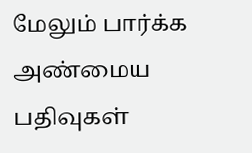மேலும் பார்க்க
அண்மைய பதிவுகள்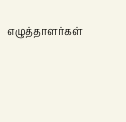எழுத்தாளர்கள்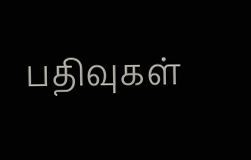பதிவுகள்